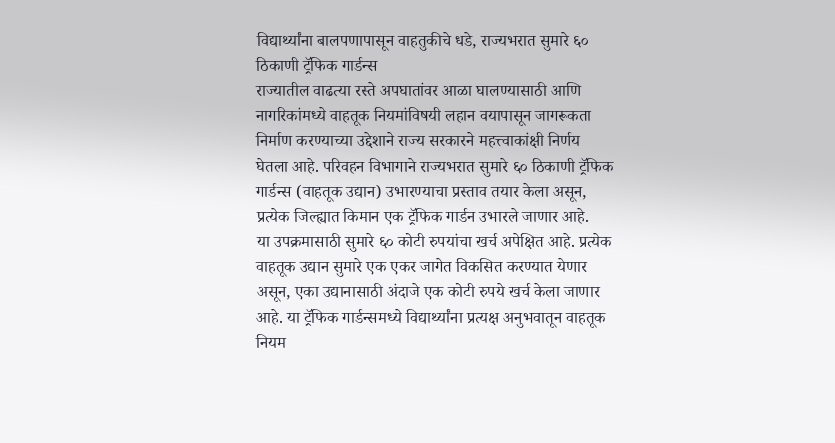विद्यार्थ्यांना बालपणापासून वाहतुकीचे धडे, राज्यभरात सुमारे ६० ठिकाणी ट्रॅफिक गार्डन्स
राज्यातील वाढत्या रस्ते अपघातांवर आळा घालण्यासाठी आणि नागरिकांमध्ये वाहतूक नियमांविषयी लहान वयापासून जागरूकता निर्माण करण्याच्या उद्देशाने राज्य सरकारने महत्त्वाकांक्षी निर्णय घेतला आहे. परिवहन विभागाने राज्यभरात सुमारे ६० ठिकाणी ट्रॅफिक गार्डन्स (वाहतूक उद्यान) उभारण्याचा प्रस्ताव तयार केला असून, प्रत्येक जिल्ह्यात किमान एक ट्रॅफिक गार्डन उभारले जाणार आहे.
या उपक्रमासाठी सुमारे ६० कोटी रुपयांचा खर्च अपेक्षित आहे. प्रत्येक वाहतूक उद्यान सुमारे एक एकर जागेत विकसित करण्यात येणार असून, एका उद्यानासाठी अंदाजे एक कोटी रुपये खर्च केला जाणार आहे. या ट्रॅफिक गार्डन्समध्ये विद्यार्थ्यांना प्रत्यक्ष अनुभवातून वाहतूक नियम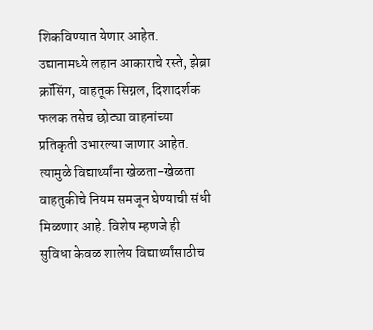शिकविण्यात येणार आहेत.
उद्यानामध्ये लहान आकाराचे रस्ते, झेब्रा क्रॉसिंग, वाहतूक सिग्नल, दिशादर्शक फलक तसेच छोट्या वाहनांच्या प्रतिकृती उभारल्या जाणार आहेत. त्यामुळे विद्यार्थ्यांना खेळता-खेळता वाहतुकीचे नियम समजून घेण्याची संधी मिळणार आहे. विशेष म्हणजे ही सुविधा केवळ शालेय विद्यार्थ्यांसाठीच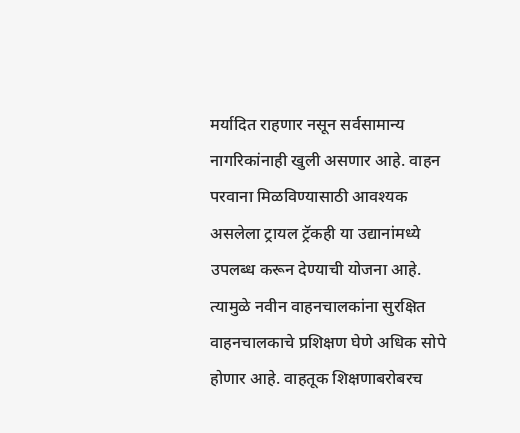मर्यादित राहणार नसून सर्वसामान्य नागरिकांनाही खुली असणार आहे. वाहन परवाना मिळविण्यासाठी आवश्यक असलेला ट्रायल ट्रॅकही या उद्यानांमध्ये उपलब्ध करून देण्याची योजना आहे. त्यामुळे नवीन वाहनचालकांना सुरक्षित वाहनचालकाचे प्रशिक्षण घेणे अधिक सोपे होणार आहे. वाहतूक शिक्षणाबरोबरच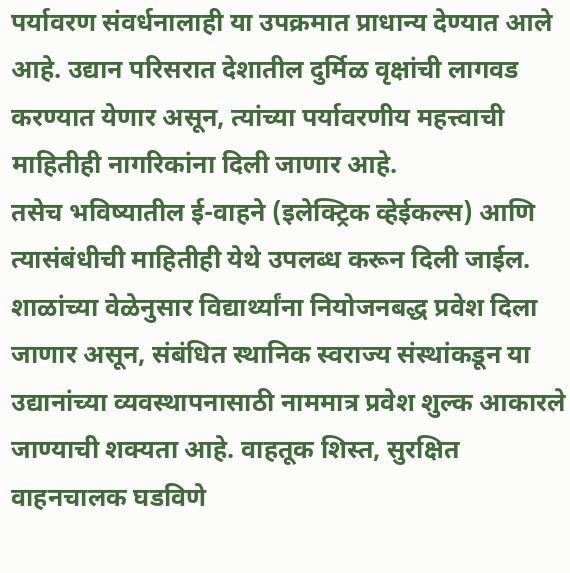पर्यावरण संवर्धनालाही या उपक्रमात प्राधान्य देण्यात आले आहे. उद्यान परिसरात देशातील दुर्मिळ वृक्षांची लागवड करण्यात येणार असून, त्यांच्या पर्यावरणीय महत्त्वाची माहितीही नागरिकांना दिली जाणार आहे.
तसेच भविष्यातील ई-वाहने (इलेक्ट्रिक व्हेईकल्स) आणि त्यासंबंधीची माहितीही येथे उपलब्ध करून दिली जाईल. शाळांच्या वेळेनुसार विद्यार्थ्यांना नियोजनबद्ध प्रवेश दिला जाणार असून, संबंधित स्थानिक स्वराज्य संस्थांकडून या उद्यानांच्या व्यवस्थापनासाठी नाममात्र प्रवेश शुल्क आकारले जाण्याची शक्यता आहे. वाहतूक शिस्त, सुरक्षित वाहनचालक घडविणे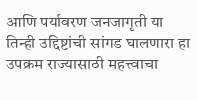आणि पर्यावरण जनजागृती या तिन्ही उद्दिष्टांची सांगड घालणारा हा उपक्रम राज्यासाठी महत्त्वाचा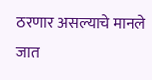ठरणार असल्याचे मानले जात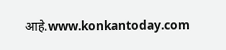आहे.www.konkantoday.com